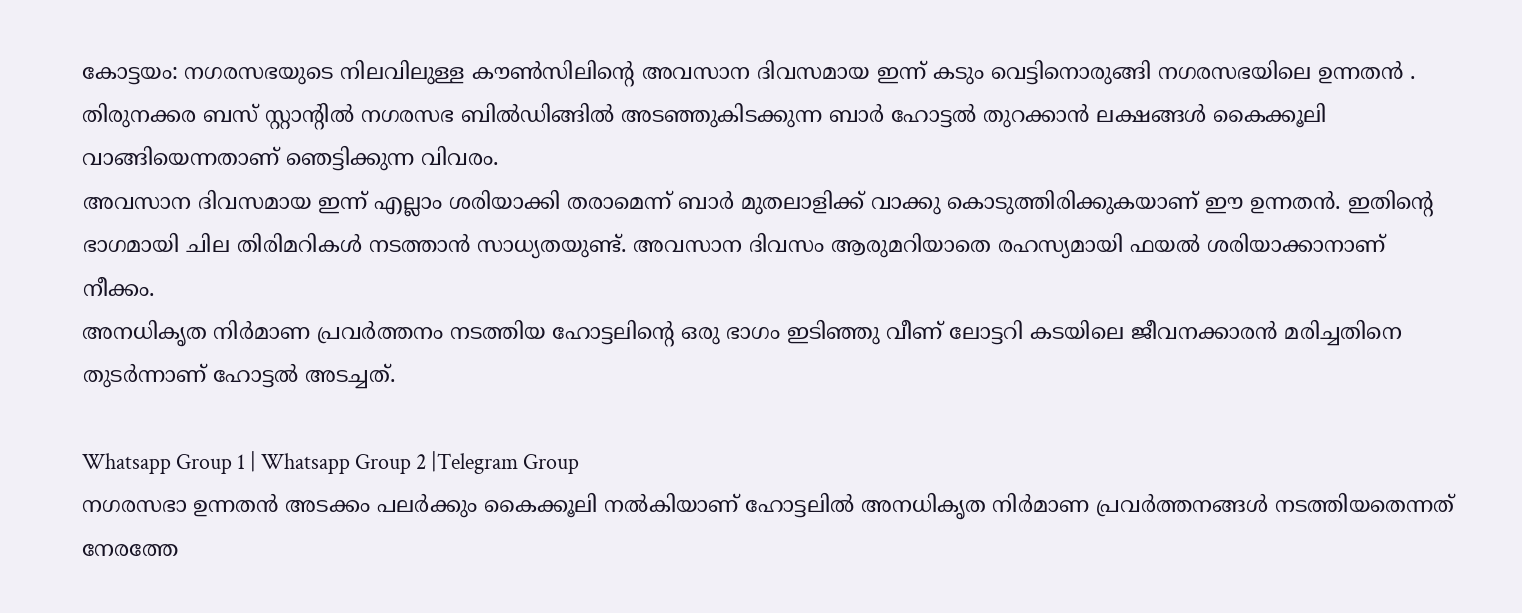കോട്ടയം: നഗരസഭയുടെ നിലവിലുള്ള കൗൺസിലിന്റെ അവസാന ദിവസമായ ഇന്ന് കടും വെട്ടിനൊരുങ്ങി നഗരസഭയിലെ ഉന്നതൻ .
തിരുനക്കര ബസ് സ്റ്റാന്റിൽ നഗരസഭ ബിൽഡിങ്ങിൽ അടഞ്ഞുകിടക്കുന്ന ബാർ ഹോട്ടൽ തുറക്കാൻ ലക്ഷങ്ങൾ കൈക്കൂലി വാങ്ങിയെന്നതാണ് ഞെട്ടിക്കുന്ന വിവരം.
അവസാന ദിവസമായ ഇന്ന് എല്ലാം ശരിയാക്കി തരാമെന്ന് ബാർ മുതലാളിക്ക് വാക്കു കൊടുത്തിരിക്കുകയാണ് ഈ ഉന്നതൻ. ഇതിന്റെ ഭാഗമായി ചില തിരിമറികൾ നടത്താൻ സാധ്യതയുണ്ട്. അവസാന ദിവസം ആരുമറിയാതെ രഹസ്യമായി ഫയൽ ശരിയാക്കാനാണ് നീക്കം.
അനധികൃത നിർമാണ പ്രവർത്തനം നടത്തിയ ഹോട്ടലിന്റെ ഒരു ഭാഗം ഇടിഞ്ഞു വീണ് ലോട്ടറി കടയിലെ ജീവനക്കാരൻ മരിച്ചതിനെ തുടർന്നാണ് ഹോട്ടൽ അടച്ചത്.

Whatsapp Group 1 | Whatsapp Group 2 |Telegram Group
നഗരസഭാ ഉന്നതൻ അടക്കം പലർക്കും കൈക്കൂലി നൽകിയാണ് ഹോട്ടലിൽ അനധികൃത നിർമാണ പ്രവർത്തനങ്ങൾ നടത്തിയതെന്നത് നേരത്തേ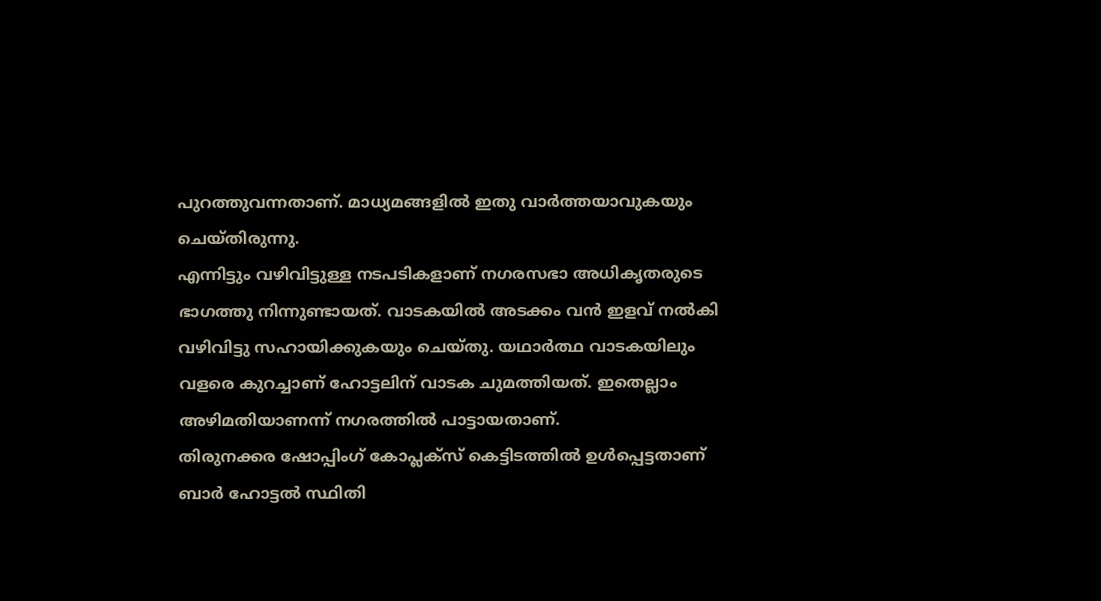പുറത്തുവന്നതാണ്. മാധ്യമങ്ങളിൽ ഇതു വാർത്തയാവുകയും ചെയ്തിരുന്നു.
എന്നിട്ടും വഴിവിട്ടുള്ള നടപടികളാണ് നഗരസഭാ അധികൃതരുടെ ഭാഗത്തു നിന്നുണ്ടായത്. വാടകയിൽ അടക്കം വൻ ഇളവ് നൽകി വഴിവിട്ടു സഹായിക്കുകയും ചെയ്തു. യഥാർത്ഥ വാടകയിലും വളരെ കുറച്ചാണ് ഹോട്ടലിന് വാടക ചുമത്തിയത്. ഇതെല്ലാം അഴിമതിയാണന്ന് നഗരത്തിൽ പാട്ടായതാണ്.
തിരുനക്കര ഷോപ്പിംഗ് കോപ്ലക്സ് കെട്ടിടത്തിൽ ഉൾപ്പെട്ടതാണ് ബാർ ഹോട്ടൽ സ്ഥിതി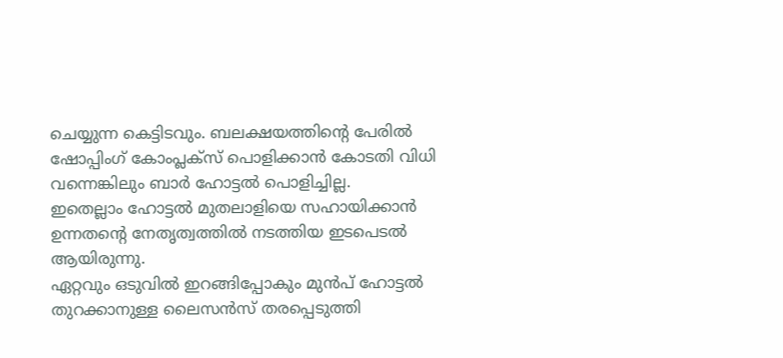ചെയ്യുന്ന കെട്ടിടവും. ബലക്ഷയത്തിന്റെ പേരിൽ ഷോപ്പിംഗ് കോംപ്ലക്സ് പൊളിക്കാൻ കോടതി വിധി വന്നെങ്കിലും ബാർ ഹോട്ടൽ പൊളിച്ചില്ല.
ഇതെല്ലാം ഹോട്ടൽ മുതലാളിയെ സഹായിക്കാൻ ഉന്നതന്റെ നേതൃത്വത്തിൽ നടത്തിയ ഇടപെടൽ ആയിരുന്നു.
ഏറ്റവും ഒടുവിൽ ഇറങ്ങിപ്പോകും മുൻപ് ഹോട്ടൽ തുറക്കാനുള്ള ലൈസൻസ് തരപ്പെടുത്തി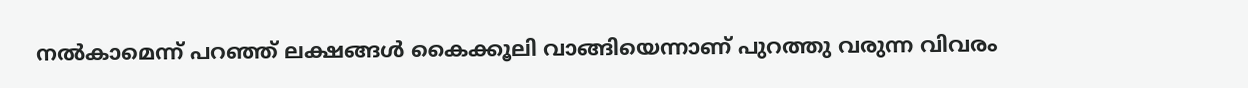നൽകാമെന്ന് പറഞ്ഞ് ലക്ഷങ്ങൾ കൈക്കൂലി വാങ്ങിയെന്നാണ് പുറത്തു വരുന്ന വിവരം